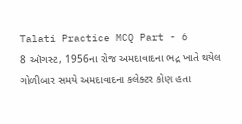Talati Practice MCQ Part - 6
8 ઑગસ્ટ, 1956ના રોજ અમદાવાદના ભદ્ર ખાતે થયેલ ગોળીબાર સમયે અમદાવાદના કલેક્ટર કોણ હતા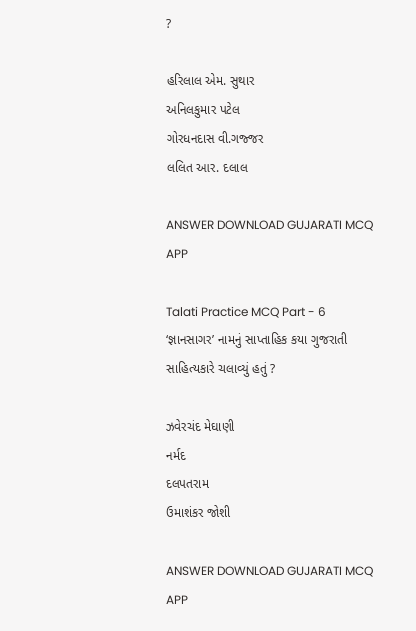?

હરિલાલ એમ. સુથાર
અનિલકુમાર પટેલ
ગોરધનદાસ વી.ગજ્જર
લલિત આર. દલાલ

ANSWER DOWNLOAD GUJARATI MCQ APP

Talati Practice MCQ Part - 6
‘જ્ઞાનસાગર’ નામનું સાપ્તાહિક કયા ગુજરાતી સાહિત્યકારે ચલાવ્યું હતું ?

ઝવેરચંદ મેઘાણી
નર્મદ
દલપતરામ
ઉમાશંકર જોશી

ANSWER DOWNLOAD GUJARATI MCQ APP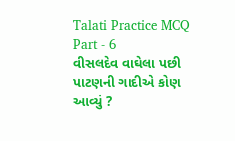Talati Practice MCQ Part - 6
વીસલદેવ વાઘેલા પછી પાટણની ગાદીએ કોણ આવ્યું ?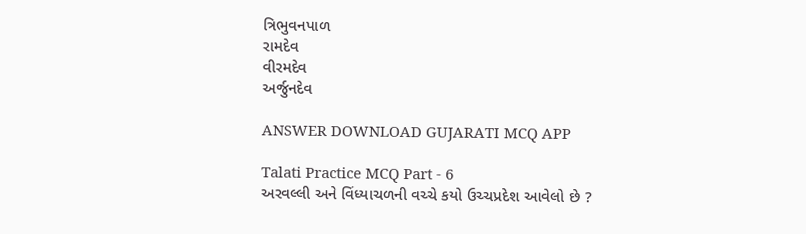ત્રિભુવનપાળ
રામદેવ
વીરમદેવ
અર્જુનદેવ

ANSWER DOWNLOAD GUJARATI MCQ APP

Talati Practice MCQ Part - 6
અરવલ્લી અને વિંધ્યાચળની વચ્ચે કયો ઉચ્ચપ્રદેશ આવેલો છે ?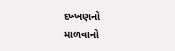દખ્ખણનો
માળવાનો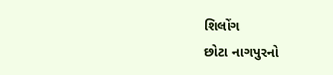શિલોંગ
છોટા નાગપુરનો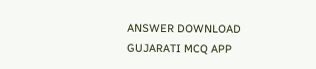ANSWER DOWNLOAD GUJARATI MCQ APP